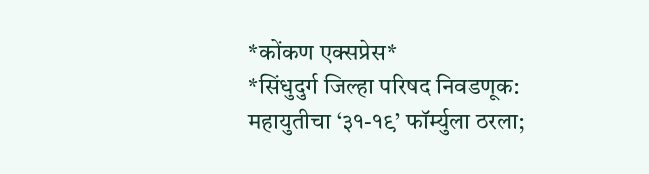*कोंकण एक्सप्रेस*
*सिंधुदुर्ग जिल्हा परिषद निवडणूक: महायुतीचा ‘३१-१९’ फॉर्म्युला ठरला;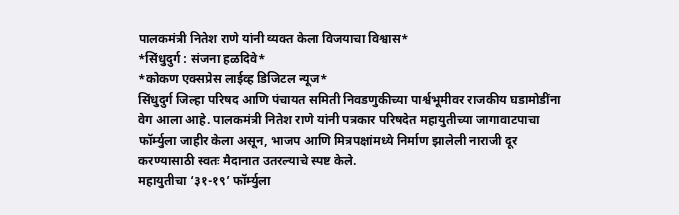पालकमंत्री नितेश राणे यांनी व्यक्त केला विजयाचा विश्वास*
*सिंधुदुर्ग : संजना हळदिवे*
*कोकण एक्सप्रेस लाईव्ह डिजिटल न्यूज*
सिंधुदुर्ग जिल्हा परिषद आणि पंचायत समिती निवडणुकीच्या पार्श्वभूमीवर राजकीय घडामोडींना वेग आला आहे. पालकमंत्री नितेश राणे यांनी पत्रकार परिषदेत महायुतीच्या जागावाटपाचा फॉर्म्युला जाहीर केला असून, भाजप आणि मित्रपक्षांमध्ये निर्माण झालेली नाराजी दूर करण्यासाठी स्वतः मैदानात उतरल्याचे स्पष्ट केले.
महायुतीचा ‘३१-१९’ फॉर्म्युला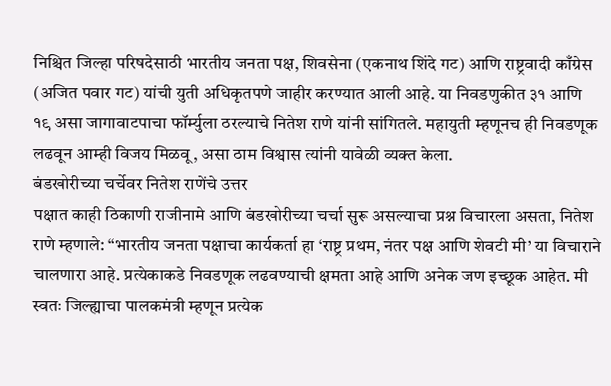निश्चित जिल्हा परिषदेसाठी भारतीय जनता पक्ष, शिवसेना (एकनाथ शिंदे गट) आणि राष्ट्रवादी काँग्रेस (अजित पवार गट) यांची युती अधिकृतपणे जाहीर करण्यात आली आहे. या निवडणुकीत ३१ आणि १९ असा जागावाटपाचा फॉर्म्युला ठरल्याचे नितेश राणे यांनी सांगितले. महायुती म्हणूनच ही निवडणूक लढवून आम्ही विजय मिळवू, असा ठाम विश्वास त्यांनी यावेळी व्यक्त केला.
बंडखोरीच्या चर्चेवर नितेश राणेंचे उत्तर
पक्षात काही ठिकाणी राजीनामे आणि बंडखोरीच्या चर्चा सुरू असल्याचा प्रश्न विचारला असता, नितेश राणे म्हणाले: “भारतीय जनता पक्षाचा कार्यकर्ता हा ‘राष्ट्र प्रथम, नंतर पक्ष आणि शेवटी मी’ या विचाराने चालणारा आहे. प्रत्येकाकडे निवडणूक लढवण्याची क्षमता आहे आणि अनेक जण इच्छूक आहेत. मी स्वतः जिल्ह्याचा पालकमंत्री म्हणून प्रत्येक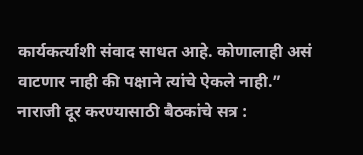कार्यकर्त्याशी संवाद साधत आहे. कोणालाही असं वाटणार नाही की पक्षाने त्यांचे ऐकले नाही.”
नाराजी दूर करण्यासाठी बैठकांचे सत्र :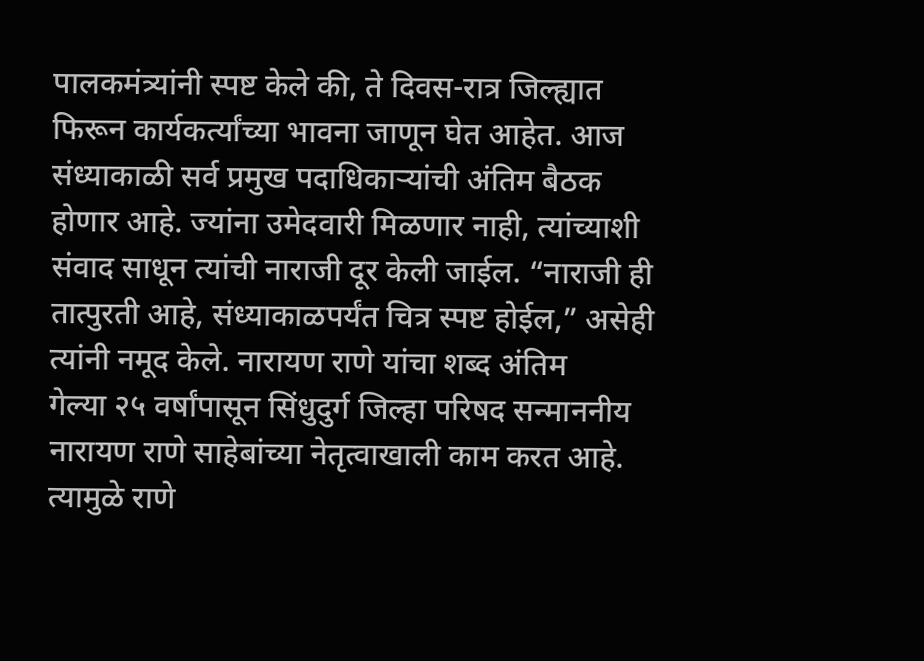पालकमंत्र्यांनी स्पष्ट केले की, ते दिवस-रात्र जिल्ह्यात फिरून कार्यकर्त्यांच्या भावना जाणून घेत आहेत. आज संध्याकाळी सर्व प्रमुख पदाधिकाऱ्यांची अंतिम बैठक होणार आहे. ज्यांना उमेदवारी मिळणार नाही, त्यांच्याशी संवाद साधून त्यांची नाराजी दूर केली जाईल. “नाराजी ही तात्पुरती आहे, संध्याकाळपर्यंत चित्र स्पष्ट होईल,” असेही त्यांनी नमूद केले. नारायण राणे यांचा शब्द अंतिम
गेल्या २५ वर्षांपासून सिंधुदुर्ग जिल्हा परिषद सन्माननीय नारायण राणे साहेबांच्या नेतृत्वाखाली काम करत आहे. त्यामुळे राणे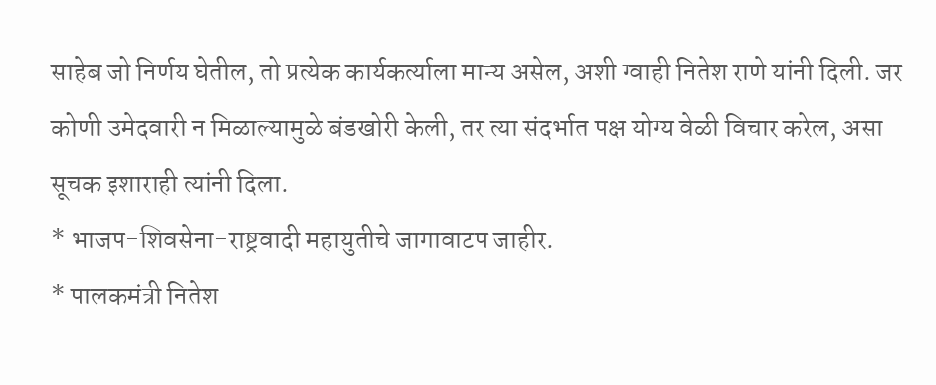साहेब जो निर्णय घेतील, तो प्रत्येक कार्यकर्त्याला मान्य असेल, अशी ग्वाही नितेश राणे यांनी दिली. जर कोणी उमेदवारी न मिळाल्यामुळे बंडखोरी केली, तर त्या संदर्भात पक्ष योग्य वेळी विचार करेल, असा सूचक इशाराही त्यांनी दिला.
* भाजप-शिवसेना-राष्ट्रवादी महायुतीचे जागावाटप जाहीर.
* पालकमंत्री नितेश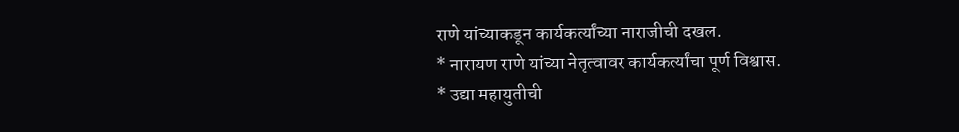राणे यांच्याकडून कार्यकर्त्यांच्या नाराजीची दखल.
* नारायण राणे यांच्या नेतृत्वावर कार्यकर्त्यांचा पूर्ण विश्वास.
* उद्या महायुतीची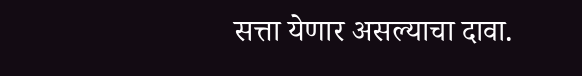सत्ता येणार असल्याचा दावा.